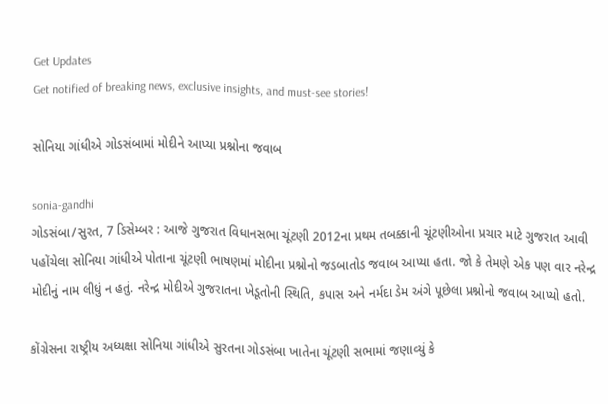Get Updates
Get notified of breaking news, exclusive insights, and must-see stories!

સોનિયા ગાંધીએ ગોડસંબામાં મોદીને આપ્યા પ્રશ્નોના જવાબ

sonia-gandhi
ગોડસંબા/સુરત, 7 ડિસેમ્બર : આજે ગુજરાત વિધાનસભા ચૂંટણી 2012ના પ્રથમ તબક્કાની ચૂંટણીઓના પ્રચાર માટે ગુજરાત આવી પહોંચેલા સોનિયા ગાંધીએ પોતાના ચૂંટણી ભાષણમાં મોદીના પ્રશ્નોનો જડબાતોડ જવાબ આપ્યા હતા. જો કે તેમણે એક પણ વાર નરેન્દ્ર મોદીનું નામ લીધું ન હતું. નરેન્દ્ર મોદીએ ગુજરાતના ખેડૂતોની સ્થિતિ, કપાસ અને નર્મદા ડેમ અંગે પૂછેલા પ્રશ્નોનો જવાબ આપ્યો હતો.

કોંગ્રેસના રાષ્ટ્રીય અધ્યક્ષા સોનિયા ગાંધીએ સુરતના ગોડસંબા ખાતેના ચૂંટણી સભામાં જણાવ્યું કે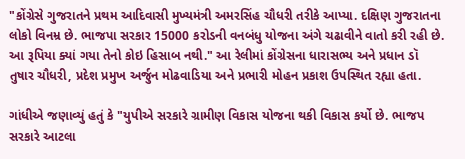"કોંગ્રેસે ગુજરાતને પ્રથમ આદિવાસી મુખ્યમંત્રી અમરસિંહ ચૌધરી તરીકે આપ્યા. દક્ષિણ ગુજરાતના લોકો વિનમ્ર છે. ભાજપા સરકાર 15000 કરોડની વનબંધુ યોજના અંગે ચઢાવીને વાતો કરી રહી છે. આ રૂપિયા ક્યાં ગયા તેનો કોઇ હિસાબ નથી." આ રેલીમાં કોંગ્રેસના ધારાસભ્ય અને પ્રધાન ડૉ તુષાર ચૌધરી, પ્રદેશ પ્રમુખ અર્જુન મોઢવાડિયા અને પ્રભારી મોહન પ્રકાશ ઉપસ્થિત રહ્યા હતા.

ગાંધીએ જણાવ્યું હતું કે "યુપીએ સરકારે ગ્રામીણ વિકાસ યોજના થકી વિકાસ કર્યો છે. ભાજપ સરકારે આટલા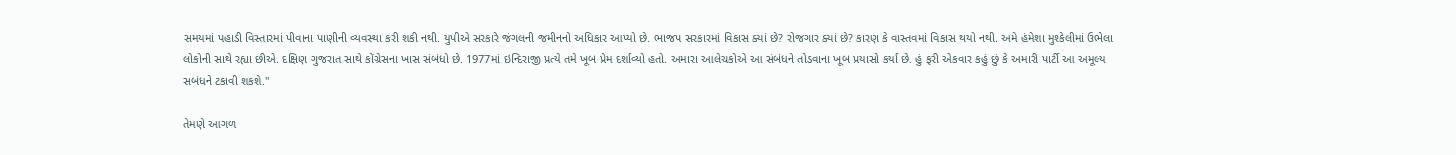સમયમાં પહાડી વિસ્તારમાં પીવાના પાણીની વ્યવસ્થા કરી શકી નથી. યુપીએ સરકારે જંગલની જમીનનો અધિકાર આપ્યો છે. ભાજપ સરકારમાં વિકાસ ક્યાં છે? રોજગાર ક્યાં છે? કારણ કે વાસ્તવમાં વિકાસ થયો નથી. અમે હંમેશા મુશ્કેલીમાં ઉભેલા લોકોની સાથે રહ્યા છીએ. દક્ષિણ ગુજરાત સાથે કોંગ્રેસના ખાસ સંબંધો છે. 1977માં ઇન્દિરાજી પ્રત્યે તમે ખૂબ પ્રેમ દર્શાવ્યો હતો. અમારા આલેચકોએ આ સંબંધને તોડવાના ખૂબ પ્રયાસો કર્યા છે. હું ફરી એકવાર કહું છું કે અમારી પાર્ટી આ અમૂલ્ય સબંધને ટકાવી શકશે."

તેમણે આગળ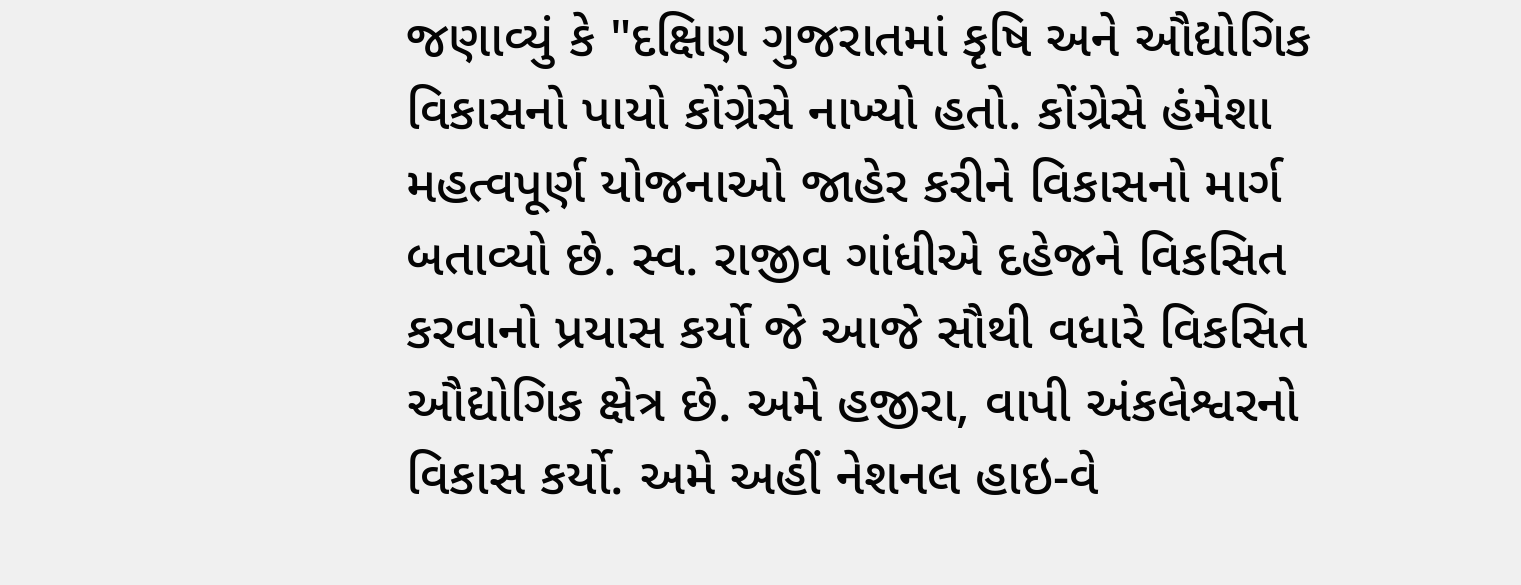જણાવ્યું કે "દક્ષિણ ગુજરાતમાં કૃષિ અને ઔદ્યોગિક વિકાસનો પાયો કોંગ્રેસે નાખ્યો હતો. કોંગ્રેસે હંમેશા મહત્વપૂર્ણ યોજનાઓ જાહેર કરીને વિકાસનો માર્ગ બતાવ્યો છે. સ્વ. રાજીવ ગાંધીએ દહેજને વિકસિત કરવાનો પ્રયાસ કર્યો જે આજે સૌથી વધારે વિકસિત ઔદ્યોગિક ક્ષેત્ર છે. અમે હજીરા, વાપી અંકલેશ્વરનો વિકાસ કર્યો. અમે અહીં નેશનલ હાઇ-વે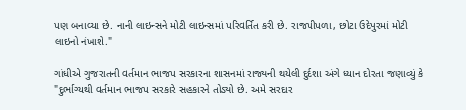પણ બનાવ્યા છે. નાની લાઇન્સને મોટી લાઇન્સમાં પરિવર્તિત કરી છે. રાજપીપળા, છોટા ઉદેપુરમાં મોટી લાઇનો નંખાશે."

ગાંધીએ ગુજરાતની વર્તમાન ભાજપ સરકારના શાસનમાં રાજ્યની થયેલી દુર્દશા અંગે ધ્યાન દોરતા જણાવ્યું કે "દુર્ભાગ્યથી વર્તમાન ભાજપ સરકારે સહકારને તોડ્યો છે. અમે સરદાર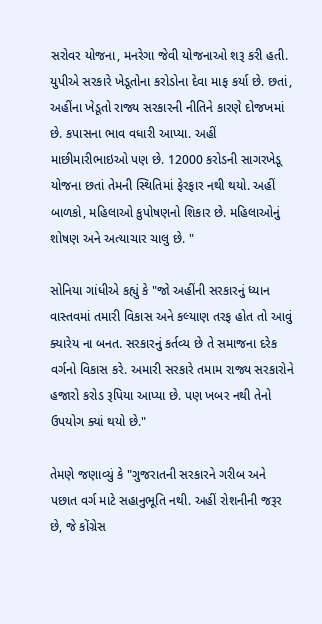સરોવર યોજના, મનરેગા જેવી યોજનાઓ શરૂ કરી હતી. યુપીએ સરકારે ખેડૂતોના કરોડોના દેવા માફ કર્યા છે. છતાં, અહીંના ખેડૂતો રાજ્ય સરકારની નીતિને કારણે દોજખમાં છે. કપાસના ભાવ વધારી આપ્યા. અહીં માછીમારીભાઇઓ પણ છે. 12000 કરોડની સાગરખેડૂ યોજના છતાં તેમની સ્થિતિમાં ફેરફાર નથી થયો. અહીં બાળકો, મહિલાઓ કુપોષણનો શિકાર છે. મહિલાઓનું શોષણ અને અત્યાચાર ચાલુ છે. "

સોનિયા ગાંધીએ કહ્યું કે "જો અહીંની સરકારનું ધ્યાન વાસ્તવમાં તમારી વિકાસ અને કલ્યાણ તરફ હોત તો આવું ક્યારેય ના બનત. સરકારનું કર્તવ્ય છે તે સમાજના દરેક વર્ગનો વિકાસ કરે. અમારી સરકારે તમામ રાજ્ય સરકારોને હજારો કરોડ રૂપિયા આપ્યા છે. પણ ખબર નથી તેનો ઉપયોગ ક્યાં થયો છે."

તેમણે જણાવ્યું કે "ગુજરાતની સરકારને ગરીબ અને પછાત વર્ગ માટે સહાનુભૂતિ નથી. અહીં રોશનીની જરૂર છે, જે કોંગ્રેસ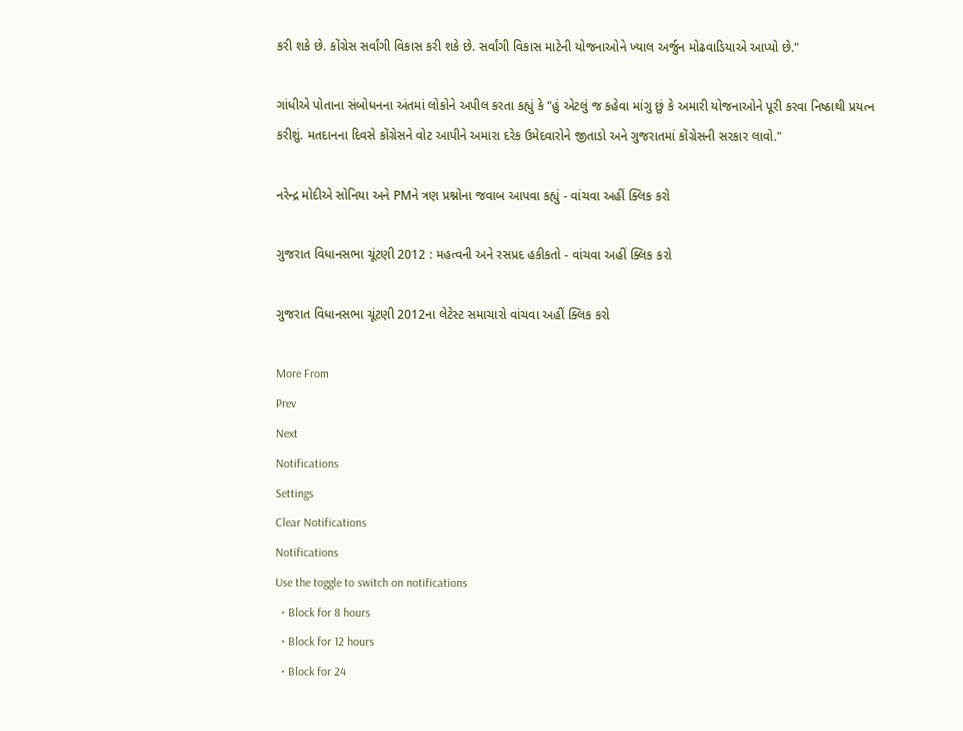કરી શકે છે. કોંગ્રેસ સર્વાંગી વિકાસ કરી શકે છે. સર્વાંગી વિકાસ માટેની યોજનાઓને ખ્યાલ અર્જુન મોઢવાડિયાએ આપ્યો છે."

ગાંધીએ પોતાના સંબોધનના અંતમાં લોકોને અપીલ કરતા કહ્યું કે "હું એટલું જ કહેવા માંગુ છું કે અમારી યોજનાઓને પૂરી કરવા નિષ્ઠાથી પ્રયત્ન કરીશું. મતદાનના દિવસે કોંગ્રેસને વોટ આપીને અમારા દરેક ઉમેદવારોને જીતાડો અને ગુજરાતમાં કોંગ્રેસની સરકાર લાવો."

નરેન્દ્ર મોદીએ સોનિયા અને PMને ત્રણ પ્રશ્નોના જવાબ આપવા કહ્યું - વાંચવા અહીં ક્લિક કરો

ગુજરાત વિધાનસભા ચૂંટણી 2012 : મહત્વની અને રસપ્રદ હકીકતો - વાંચવા અહીં ક્લિક કરો

ગુજરાત વિધાનસભા ચૂંટણી 2012ના લેટેસ્ટ સમાચારો વાંચવા અહીં ક્લિક કરો

More From
Prev
Next
Notifications
Settings
Clear Notifications
Notifications
Use the toggle to switch on notifications
  • Block for 8 hours
  • Block for 12 hours
  • Block for 24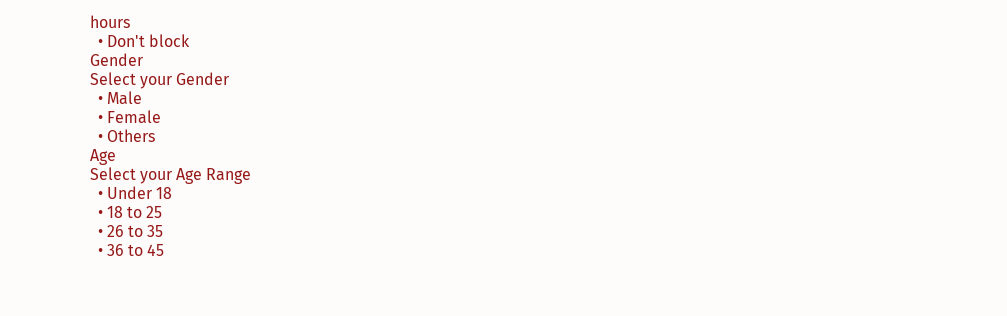hours
  • Don't block
Gender
Select your Gender
  • Male
  • Female
  • Others
Age
Select your Age Range
  • Under 18
  • 18 to 25
  • 26 to 35
  • 36 to 45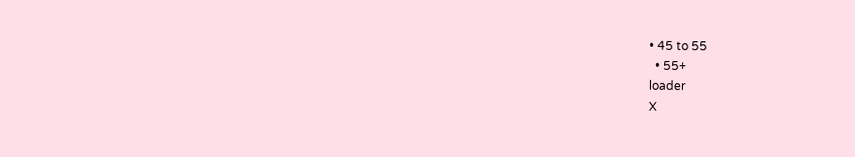• 45 to 55
  • 55+
loader
X